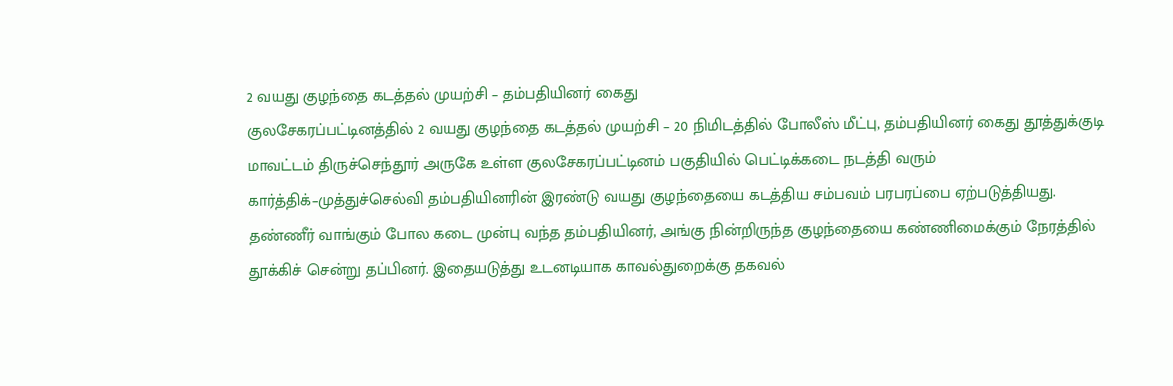2 வயது குழந்தை கடத்தல் முயற்சி – தம்பதியினர் கைது
குலசேகரப்பட்டினத்தில் 2 வயது குழந்தை கடத்தல் முயற்சி – 20 நிமிடத்தில் போலீஸ் மீட்பு, தம்பதியினர் கைது தூத்துக்குடி மாவட்டம் திருச்செந்தூர் அருகே உள்ள குலசேகரப்பட்டினம் பகுதியில் பெட்டிக்கடை நடத்தி வரும் கார்த்திக்–முத்துச்செல்வி தம்பதியினரின் இரண்டு வயது குழந்தையை கடத்திய சம்பவம் பரபரப்பை ஏற்படுத்தியது. தண்ணீர் வாங்கும் போல கடை முன்பு வந்த தம்பதியினர், அங்கு நின்றிருந்த குழந்தையை கண்ணிமைக்கும் நேரத்தில் தூக்கிச் சென்று தப்பினர். இதையடுத்து உடனடியாக காவல்துறைக்கு தகவல்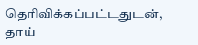தெரிவிக்கப்பட்டதுடன், தாய்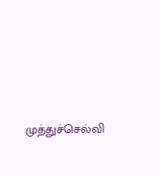முத்துச்செல்வி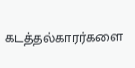கடத்தல்காரர்களை